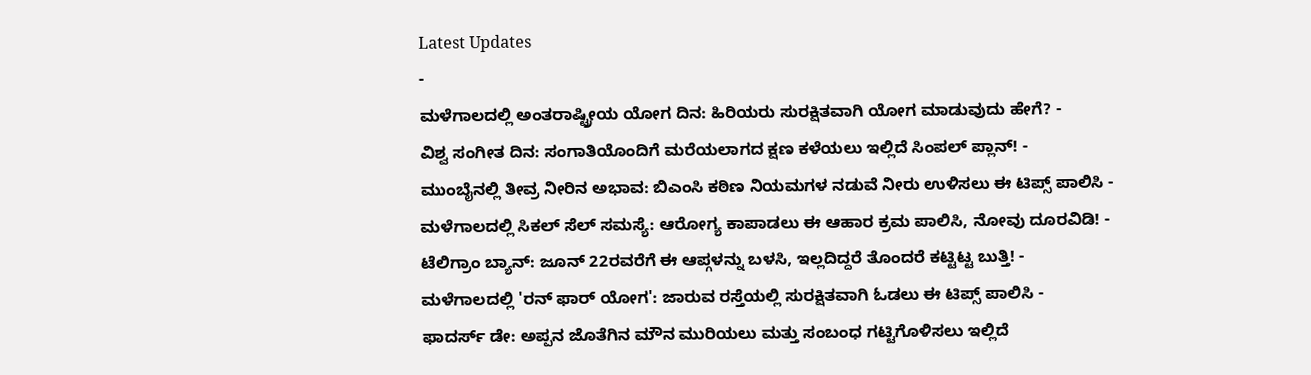Latest Updates
-
ಮಳೆಗಾಲದಲ್ಲಿ ಅಂತರಾಷ್ಟ್ರೀಯ ಯೋಗ ದಿನ: ಹಿರಿಯರು ಸುರಕ್ಷಿತವಾಗಿ ಯೋಗ ಮಾಡುವುದು ಹೇಗೆ? -
ವಿಶ್ವ ಸಂಗೀತ ದಿನ: ಸಂಗಾತಿಯೊಂದಿಗೆ ಮರೆಯಲಾಗದ ಕ್ಷಣ ಕಳೆಯಲು ಇಲ್ಲಿದೆ ಸಿಂಪಲ್ ಪ್ಲಾನ್! -
ಮುಂಬೈನಲ್ಲಿ ತೀವ್ರ ನೀರಿನ ಅಭಾವ: ಬಿಎಂಸಿ ಕಠಿಣ ನಿಯಮಗಳ ನಡುವೆ ನೀರು ಉಳಿಸಲು ಈ ಟಿಪ್ಸ್ ಪಾಲಿಸಿ -
ಮಳೆಗಾಲದಲ್ಲಿ ಸಿಕಲ್ ಸೆಲ್ ಸಮಸ್ಯೆ: ಆರೋಗ್ಯ ಕಾಪಾಡಲು ಈ ಆಹಾರ ಕ್ರಮ ಪಾಲಿಸಿ, ನೋವು ದೂರವಿಡಿ! -
ಟೆಲಿಗ್ರಾಂ ಬ್ಯಾನ್: ಜೂನ್ 22ರವರೆಗೆ ಈ ಆಪ್ಗಳನ್ನು ಬಳಸಿ, ಇಲ್ಲದಿದ್ದರೆ ತೊಂದರೆ ಕಟ್ಟಿಟ್ಟ ಬುತ್ತಿ! -
ಮಳೆಗಾಲದಲ್ಲಿ 'ರನ್ ಫಾರ್ ಯೋಗ': ಜಾರುವ ರಸ್ತೆಯಲ್ಲಿ ಸುರಕ್ಷಿತವಾಗಿ ಓಡಲು ಈ ಟಿಪ್ಸ್ ಪಾಲಿಸಿ -
ಫಾದರ್ಸ್ ಡೇ: ಅಪ್ಪನ ಜೊತೆಗಿನ ಮೌನ ಮುರಿಯಲು ಮತ್ತು ಸಂಬಂಧ ಗಟ್ಟಿಗೊಳಿಸಲು ಇಲ್ಲಿದೆ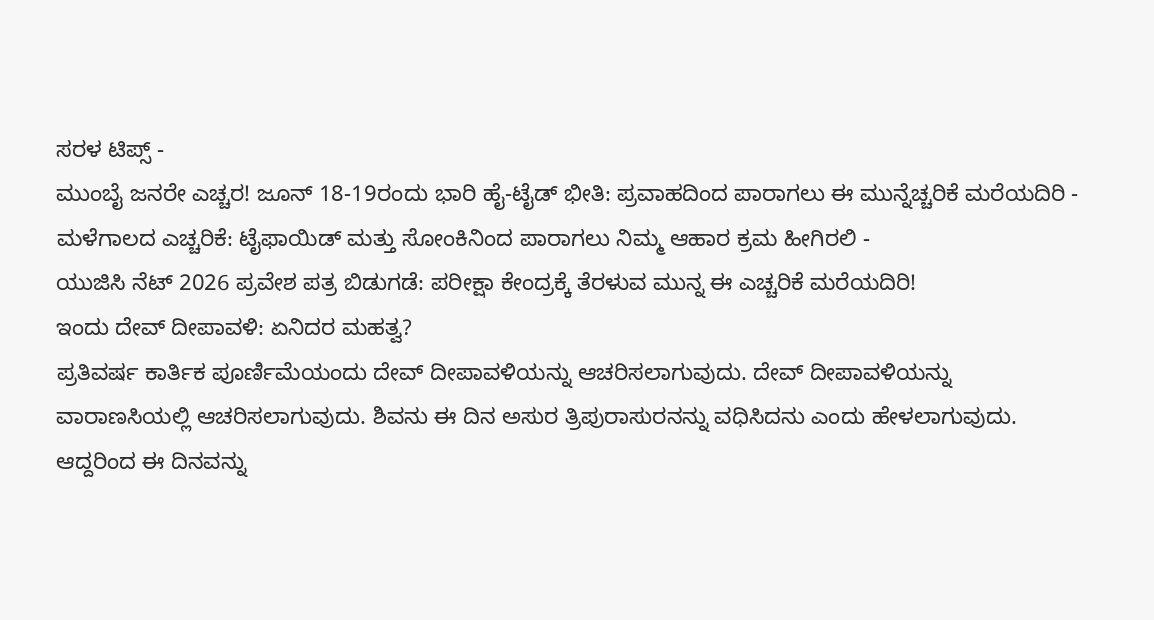ಸರಳ ಟಿಪ್ಸ್ -
ಮುಂಬೈ ಜನರೇ ಎಚ್ಚರ! ಜೂನ್ 18-19ರಂದು ಭಾರಿ ಹೈ-ಟೈಡ್ ಭೀತಿ: ಪ್ರವಾಹದಿಂದ ಪಾರಾಗಲು ಈ ಮುನ್ನೆಚ್ಚರಿಕೆ ಮರೆಯದಿರಿ -
ಮಳೆಗಾಲದ ಎಚ್ಚರಿಕೆ: ಟೈಫಾಯಿಡ್ ಮತ್ತು ಸೋಂಕಿನಿಂದ ಪಾರಾಗಲು ನಿಮ್ಮ ಆಹಾರ ಕ್ರಮ ಹೀಗಿರಲಿ -
ಯುಜಿಸಿ ನೆಟ್ 2026 ಪ್ರವೇಶ ಪತ್ರ ಬಿಡುಗಡೆ: ಪರೀಕ್ಷಾ ಕೇಂದ್ರಕ್ಕೆ ತೆರಳುವ ಮುನ್ನ ಈ ಎಚ್ಚರಿಕೆ ಮರೆಯದಿರಿ!
ಇಂದು ದೇವ್ ದೀಪಾವಳಿ: ಏನಿದರ ಮಹತ್ವ?
ಪ್ರತಿವರ್ಷ ಕಾರ್ತಿಕ ಪೂರ್ಣಿಮೆಯಂದು ದೇವ್ ದೀಪಾವಳಿಯನ್ನು ಆಚರಿಸಲಾಗುವುದು. ದೇವ್ ದೀಪಾವಳಿಯನ್ನು ವಾರಾಣಸಿಯಲ್ಲಿ ಆಚರಿಸಲಾಗುವುದು. ಶಿವನು ಈ ದಿನ ಅಸುರ ತ್ರಿಪುರಾಸುರನನ್ನು ವಧಿಸಿದನು ಎಂದು ಹೇಳಲಾಗುವುದು. ಆದ್ದರಿಂದ ಈ ದಿನವನ್ನು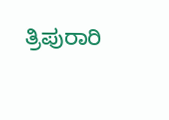ತ್ರಿಪುರಾರಿ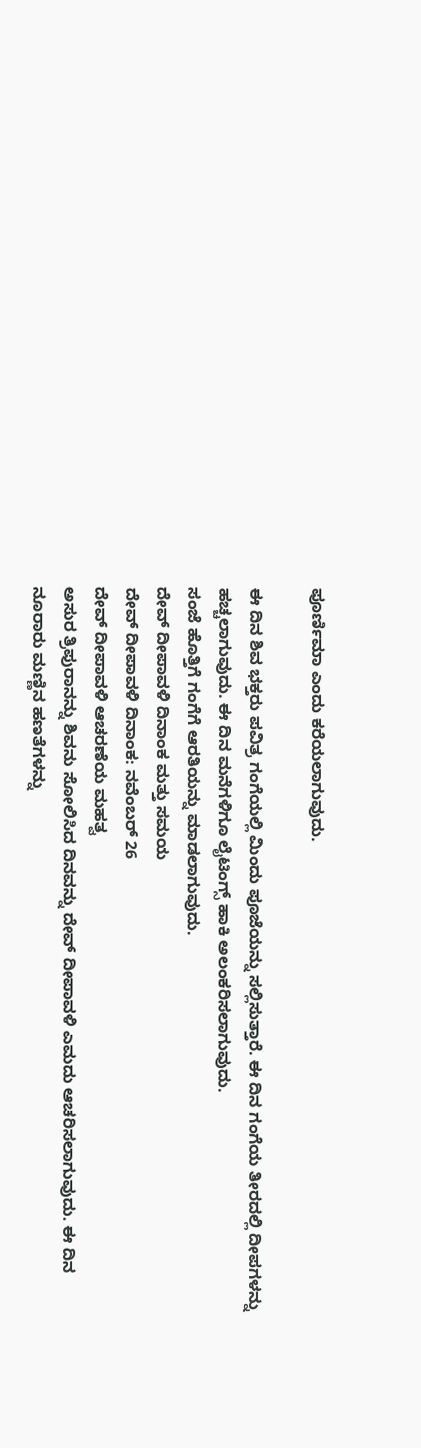ಪೂರ್ಣಿಮಾ ಎಂದು ಕರೆಯಲಾಗುವುದು.

ಈ ದಿನ ಶಿವ ಭಕ್ತರು ಪವಿತ್ರ ಗಂಗೆಯಲ್ಲಿ ಮಿಂದು ಪೂಜೆಯನ್ನು ಸಲ್ಲಿಸುತ್ತಾರೆ. ಈ ದಿನ ಗಂಗೆಯ ತೀರದಲ್ಲಿ ದೀಪಗಳನ್ನು ಹಚ್ಚಲಾಗುವುದು. ಈ ದಿನ ಮನೆಗಳಿಗೂ ಲೈಟಿಂಗ್ಸ್ ಹಾಕಿ ಅಲಂಕರಿಸಲಾಗುವುದು.
ಸಂಜೆ ಹೊತ್ತಿಗೆ ಗಂಗೆಗೆ ಆರತಿಯನ್ನು ಮಾಡಲಾಗುವುದು.
ದೇವ್ ದೀಪಾವಳಿ ದಿನಾಂಕ ಮತ್ತು ಸಮಯ
ದೇವ್ ದೀಪಾವಳಿ ದಿನಾಂಕ: ನವೆಂಬರ್ 26
ದೇವ್ ದೀಪಾವಳಿ ಆಚರಣೆಯ ಮಹತ್ವ
ಅಸುರ ತ್ರಿಪುರಾನನ್ನು ಶಿವನು ಸೋಲಿಸಿದ ದಿನವನ್ನು ದೇವ್ ದೀಪಾವಳಿ ಎಮದು ಆಚರಿಸಲಾಗುವುದು. ಈ ದಿನ ನೂರಾರು ಮಣ್ಣಿನ ಹಣತೆಗಳನ್ನು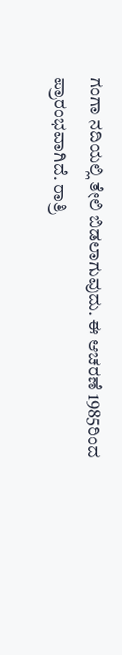ಗಂಗಾ ನದಿಯಲ್ಲಿ ತೇಲಿ ಬಿಡಲಾಗುವುದು. ಈ ಆಚರಣೆ 1985ರಿಂದ ಪ್ರಾರಂಭವಾಗಿದೆ. ರಾತ್ರಿ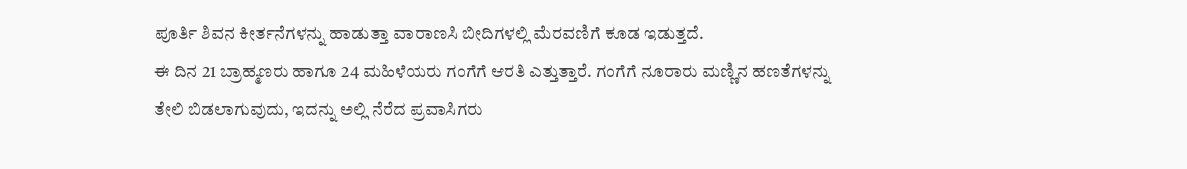ಪೂರ್ತಿ ಶಿವನ ಕೀರ್ತನೆಗಳನ್ನು ಹಾಡುತ್ತಾ ವಾರಾಣಸಿ ಬೀದಿಗಳಲ್ಲಿ ಮೆರವಣಿಗೆ ಕೂಡ ಇಡುತ್ತದೆ.
ಈ ದಿನ 21 ಬ್ರಾಹ್ಮಣರು ಹಾಗೂ 24 ಮಹಿಳೆಯರು ಗಂಗೆಗೆ ಆರತಿ ಎತ್ತುತ್ತಾರೆ. ಗಂಗೆಗೆ ನೂರಾರು ಮಣ್ಣಿನ ಹಣತೆಗಳನ್ನು ತೇಲಿ ಬಿಡಲಾಗುವುದು, ಇದನ್ನು ಅಲ್ಲಿ ನೆರೆದ ಪ್ರವಾಸಿಗರು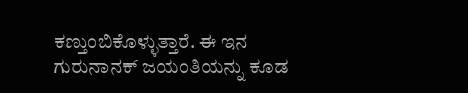ಕಣ್ತುಂಬಿಕೊಳ್ಳುತ್ತಾರೆ. ಈ ಇನ ಗುರುನಾನಕ್ ಜಯಂತಿಯನ್ನು ಕೂಡ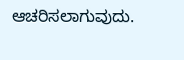ಆಚರಿಸಲಾಗುವುದು.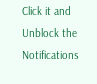Click it and Unblock the Notifications